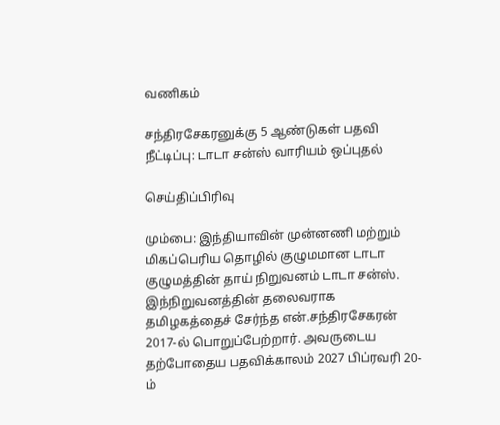வணிகம்

சந்திரசேகரனுக்கு 5 ஆண்டுகள் பதவி நீட்டிப்பு: டாடா சன்ஸ் வாரியம் ஒப்புதல்

செய்திப்பிரிவு

மும்பை: இந்தியாவின் முன்னணி மற்றும் மிகப்பெரிய தொழில் குழுமமான டாடா குழுமத்தின் தாய் நிறுவனம் டாடா சன்ஸ். இந்நிறுவனத்தின் தலைவராக தமிழகத்தைச் சேர்ந்த என்.சந்திரசேகரன் 2017-ல் பொறுப்பேற்றார். அவருடைய தற்போதைய பதவிக்காலம் 2027 பிப்ரவரி 20-ம்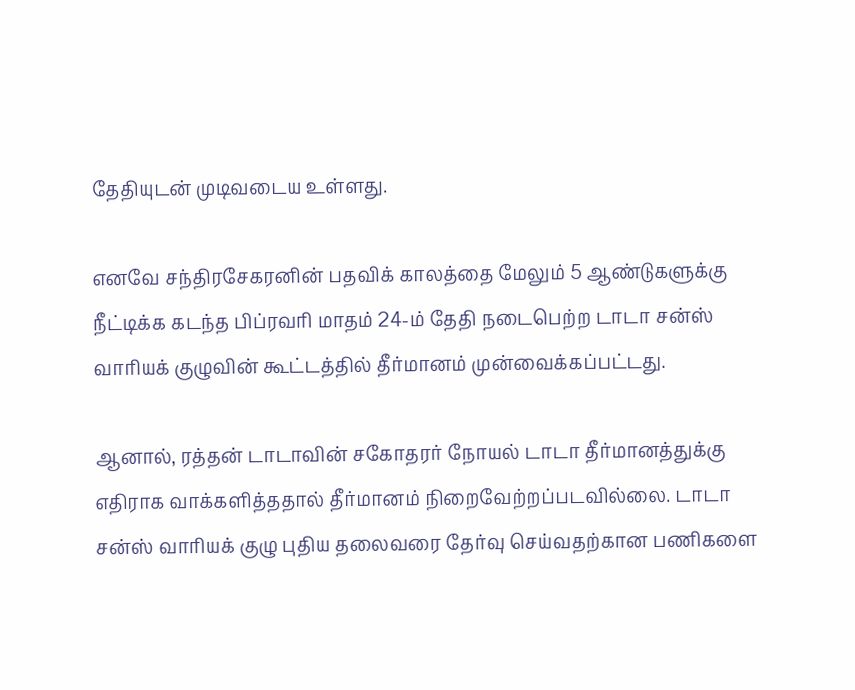தேதியுடன் முடிவடைய உள்ளது.

எனவே சந்திரசேகரனின் பதவிக் காலத்தை மேலும் 5 ஆண்டுகளுக்கு நீட்டிக்க கடந்த பிப்ரவரி மாதம் 24-ம் தேதி நடைபெற்ற டாடா சன்ஸ் வாரியக் குழுவின் கூட்டத்தில் தீர்மானம் முன்வைக்கப்பட்டது.

ஆனால், ரத்தன் டாடாவின் சகோதரர் நோயல் டாடா தீர்மானத்துக்கு எதிராக வாக்களித்ததால் தீர்மானம் நிறைவேற்றப்படவில்லை. டாடா சன்ஸ் வாரியக் குழு புதிய தலைவரை தேர்வு செய்வதற்கான பணிகளை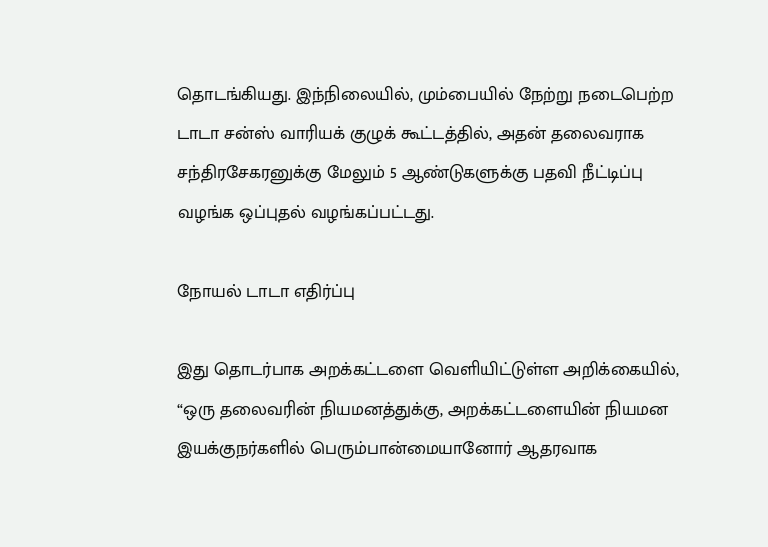தொடங்கியது. இந்நிலையில், மும்பையில் நேற்று நடைபெற்ற டாடா சன்ஸ் வாரியக் குழுக் கூட்டத்தில், அதன் தலைவராக சந்திரசேகரனுக்கு மேலும் 5 ஆண்டுகளுக்கு பதவி நீட்டிப்பு வழங்க ஒப்புதல் வழங்கப்பட்டது.

நோயல் டாடா எதிர்ப்பு

இது தொடர்பாக அறக்கட்டளை வெளியிட்டுள்ள அறிக்கையில், “ஒரு தலைவரின் நியமனத்துக்கு, அறக்கட்டளையின் நியமன இயக்குநர்களில் பெரும்பான்மையானோர் ஆதரவாக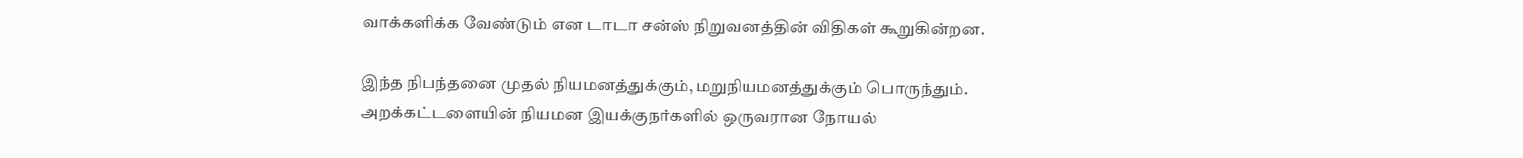வாக்களிக்க வேண்டும் என டாடா சன்ஸ் நிறுவனத்தின் விதிகள் கூறுகின்றன.

இந்த நிபந்தனை முதல் நியமனத்துக்கும், மறுநியமனத்துக்கும் பொருந்தும். அறக்கட்டளையின் நியமன இயக்குநர்களில் ஒருவரான நோயல்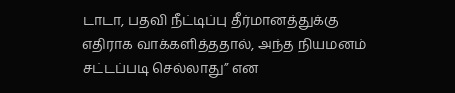டாடா, பதவி நீட்டிப்பு தீர்மானத்துக்கு எதிராக வாக்களித்ததால், அந்த நியமனம் சட்டப்படி செல்லாது” என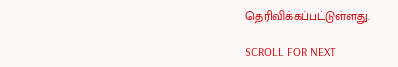தெரிவிக்கப்பட்டுள்ளது.

SCROLL FOR NEXT